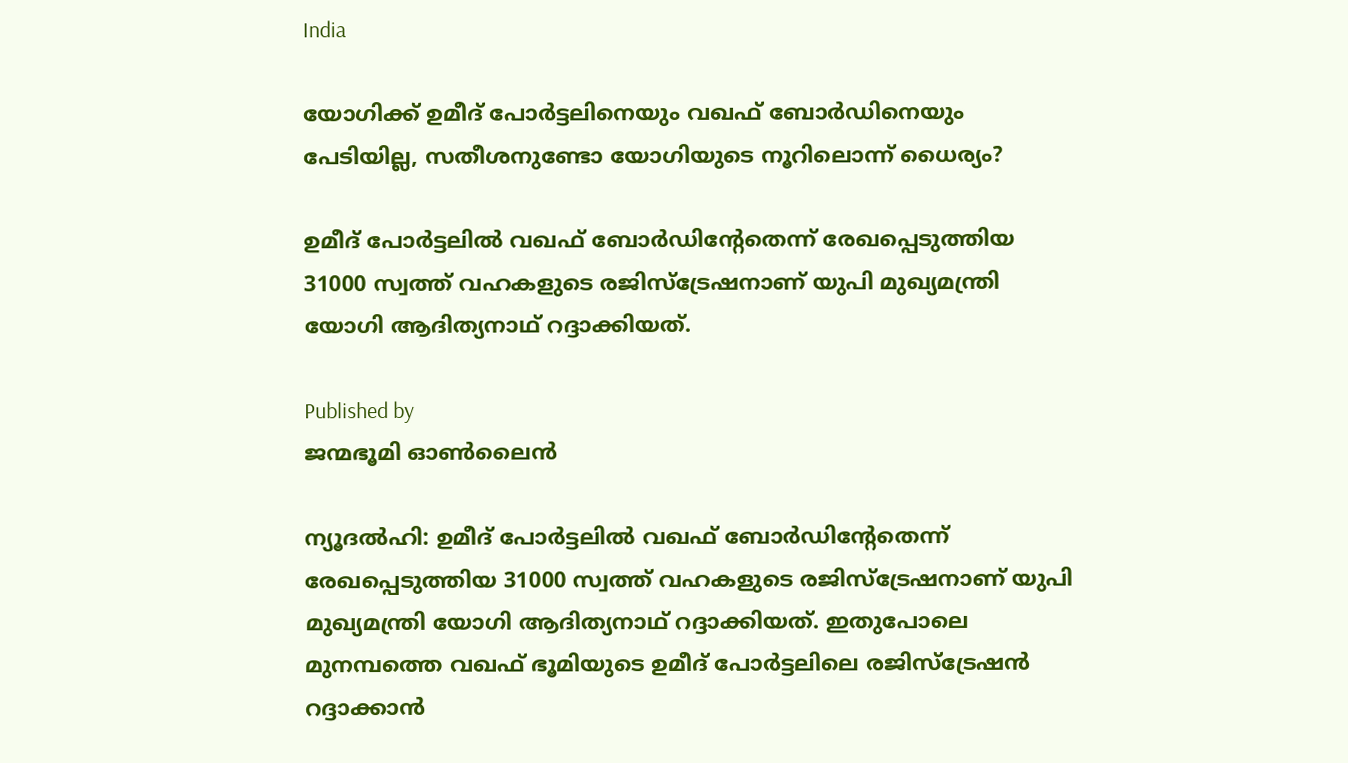India

യോഗിക്ക് ഉമീദ് പോര്‍ട്ടലിനെയും വഖഫ് ബോര്‍ഡിനെയും പേടിയില്ല, സതീശനുണ്ടോ യോഗിയുടെ നൂറിലൊന്ന് ധൈര്യം?

ഉമീദ് പോര്‍ട്ടലില്‍ വഖഫ് ബോര്‍ഡിന്‍റേതെന്ന് രേഖപ്പെടുത്തിയ 31000 സ്വത്ത് വഹകളുടെ രജിസ്ട്രേഷനാണ് യുപി മുഖ്യമന്ത്രി യോഗി ആദിത്യനാഥ് റദ്ദാക്കിയത്.

Published by
ജന്മഭൂമി ഓണ്‍ലൈന്‍

ന്യൂദല്‍ഹി: ഉമീദ് പോര്‍ട്ടലില്‍ വഖഫ് ബോര്‍ഡിന്‍റേതെന്ന് രേഖപ്പെടുത്തിയ 31000 സ്വത്ത് വഹകളുടെ രജിസ്ട്രേഷനാണ് യുപി മുഖ്യമന്ത്രി യോഗി ആദിത്യനാഥ് റദ്ദാക്കിയത്. ഇതുപോലെ മുനമ്പത്തെ വഖഫ് ഭൂമിയുടെ ഉമീദ് പോര്‍ട്ടലിലെ രജിസ്ട്രേഷന്‍ റദ്ദാക്കാന്‍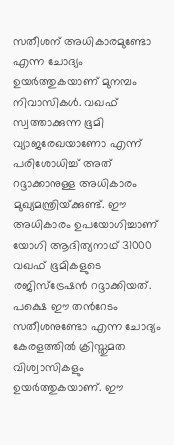സതീശന് അധികാരമുണ്ടോ എന്ന ചോദ്യം ഉയര്‍ത്തുകയാണ് മുനമ്പം നിവാസികള്‍. വഖഫ് സ്വത്താക്കുന്ന ഭൂമി വ്യാജരേഖയാണോ എന്ന് പരിശോധിച്ച് അത് റദ്ദാക്കാനുള്ള അധികാരം മുഖ്യമന്ത്രിയ്‌ക്കുണ്ട്. ഈ അധികാരം ഉപയോഗിച്ചാണ് യോഗി ആദിത്യനാഥ് 31000 വഖഫ് ഭൂമികളുടെ രജിസ്ട്രേഷന്‍ റദ്ദാക്കിയത്. പക്ഷെ ഈ തന്‍റേടം സതീശനുണ്ടോ എന്ന ചോദ്യം കേരളത്തില്‍ ക്രിസ്തുമത വിശ്വാസികളും ഉയര്‍ത്തുകയാണ്. ഈ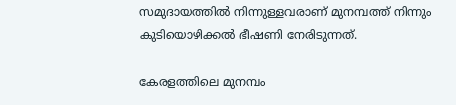സമുദായത്തില്‍ നിന്നുള്ളവരാണ് മുനമ്പത്ത് നിന്നും കുടിയൊഴിക്കല്‍ ഭീഷണി നേരിടുന്നത്.

കേരളത്തിലെ മുനമ്പം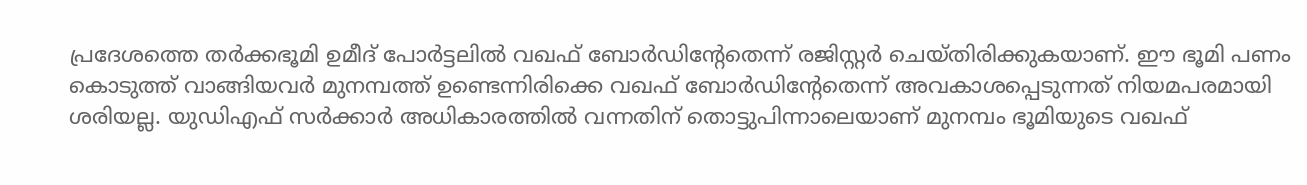പ്രദേശത്തെ തര്‍ക്കഭൂമി ഉമീദ് പോര്‍ട്ടലില്‍ വഖഫ് ബോര്‍ഡിന്‍റേതെന്ന് രജിസ്റ്റര്‍ ചെയ്തിരിക്കുകയാണ്. ഈ ഭൂമി പണം കൊടുത്ത് വാങ്ങിയവര്‍ മുനമ്പത്ത് ഉണ്ടെന്നിരിക്കെ വഖഫ് ബോര്‍ഡിന്‍റേതെന്ന് അവകാശപ്പെടുന്നത് നിയമപരമായി ശരിയല്ല. യുഡിഎഫ് സര്‍ക്കാര്‍ അധികാരത്തില്‍ വന്നതിന് തൊട്ടുപിന്നാലെയാണ് മുനമ്പം ഭൂമിയുടെ വഖഫ്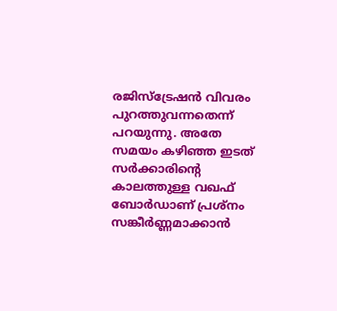രജിസ്ട്രേഷന്‍ വിവരം പുറത്തുവന്നതെന്ന് പറയുന്നു. അതേ സമയം കഴിഞ്ഞ ഇടത് സര്‍ക്കാരിന്റെ കാലത്തുള്ള വഖഫ് ബോര്‍ഡാണ് പ്രശ്നം സങ്കീര്‍ണ്ണമാക്കാന്‍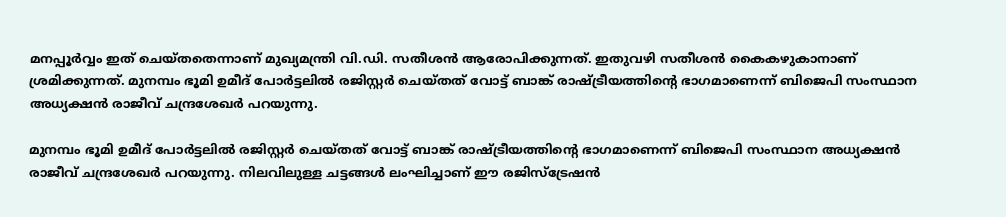മനപ്പൂര്‍വ്വം ഇത് ചെയ്തതെന്നാണ് മുഖ്യമന്ത്രി വി.ഡി. സതീശന്‍ ആരോപിക്കുന്നത്. ഇതുവഴി സതീശന്‍ കൈകഴുകാനാണ് ശ്രമിക്കുന്നത്. മുനമ്പം ഭൂമി ഉമീദ് പോര്‍ട്ടലില്‍ രജിസ്റ്റര്‍ ചെയ്തത് വോട്ട് ബാങ്ക് രാഷ്‌ട്രീയത്തിന്റെ ഭാഗമാണെന്ന് ബിജെപി സംസ്ഥാന അധ്യക്ഷന്‍ രാജീവ് ചന്ദ്രശേഖര്‍ പറയുന്നു.

മുനമ്പം ഭൂമി ഉമീദ് പോര്‍ട്ടലില്‍ രജിസ്റ്റര്‍ ചെയ്തത് വോട്ട് ബാങ്ക് രാഷ്‌ട്രീയത്തിന്റെ ഭാഗമാണെന്ന് ബിജെപി സംസ്ഥാന അധ്യക്ഷന്‍ രാജീവ് ചന്ദ്രശേഖര്‍ പറയുന്നു. നിലവിലുള്ള ചട്ടങ്ങള്‍ ലംഘിച്ചാണ് ഈ രജിസ്ട്രേഷന്‍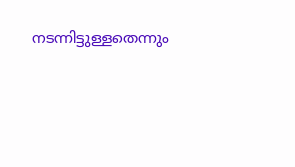നടന്നിട്ടുള്ളതെന്നും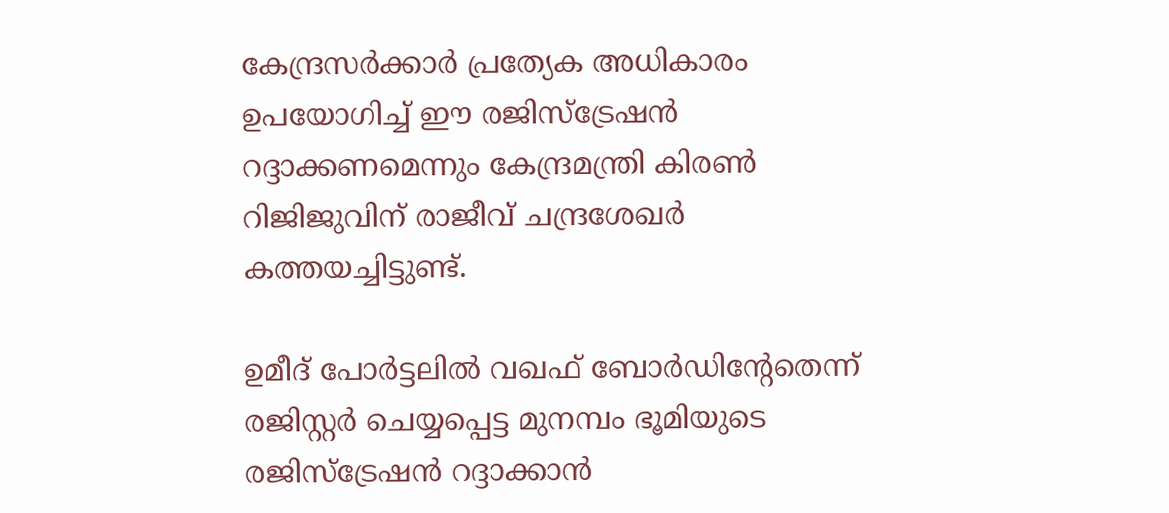കേന്ദ്രസര്‍ക്കാര്‍ പ്രത്യേക അധികാരം ഉപയോഗിച്ച് ഈ രജിസ്ട്രേഷന്‍ റദ്ദാക്കണമെന്നും കേന്ദ്രമന്ത്രി കിരണ്‍ റിജിജുവിന് രാജീവ് ചന്ദ്രശേഖര്‍ കത്തയച്ചിട്ടുണ്ട്.

ഉമീദ് പോര്‍ട്ടലില്‍ വഖഫ് ബോര്‍ഡിന്‍റേതെന്ന് രജിസ്റ്റര്‍ ചെയ്യപ്പെട്ട മുനമ്പം ഭൂമിയുടെ രജിസ്ട്രേഷന്‍ റദ്ദാക്കാന്‍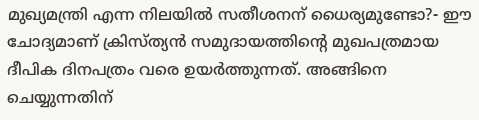മുഖ്യമന്ത്രി എന്ന നിലയില്‍ സതീശനന് ധൈര്യമുണ്ടോ?- ഈ ചോദ്യമാണ് ക്രിസ്ത്യന്‍ സമുദായത്തിന്റെ മുഖപത്രമായ ദീപിക ദിനപത്രം വരെ ഉയര്‍ത്തുന്നത്. അങ്ങിനെ ചെയ്യുന്നതിന്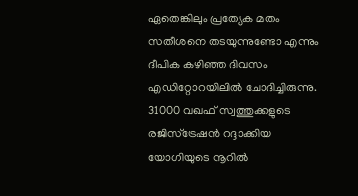ഏതെങ്കിലും പ്രത്യേക മതം സതീശനെ തടയുന്നുണ്ടോ എന്നും ദീപിക കഴിഞ്ഞ ദിവസം എഡിറ്റോറയിലില്‍ ചോദിച്ചിരുന്നു. 31000 വഖഫ് സ്വത്തുക്കളുടെ രജിസ്ട്രേഷന്‍ റദ്ദാക്കിയ യോഗിയുടെ നൂറില്‍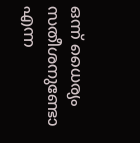ഒന്ന് ധൈര്യം സതീശനുണ്ടോ എന്ന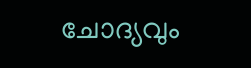ചോദ്യവും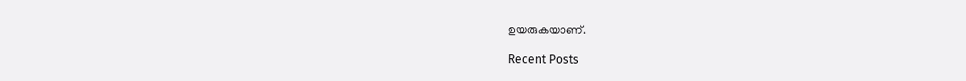ഉയരുകയാണ്.

Recent Posts